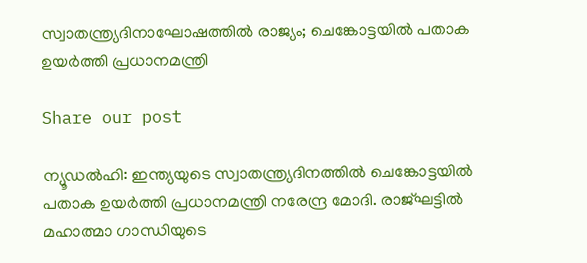സ്വാതന്ത്ര്യദിനാഘോഷത്തില്‍ രാജ്യം; ചെങ്കോട്ടയിൽ പതാക ഉയര്‍ത്തി പ്രധാനമന്ത്രി

Share our post

ന്യൂഡല്‍ഹി: ഇന്ത്യയുടെ സ്വാതന്ത്ര്യദിനത്തില്‍ ചെങ്കോട്ടയില്‍ പതാക ഉയര്‍ത്തി പ്രധാനമന്ത്രി നരേന്ദ്ര മോദി. രാജ്ഘട്ടില്‍ മഹാത്മാ ഗാന്ധിയുടെ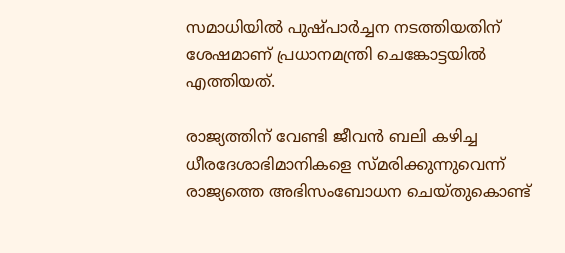സമാധിയില്‍ പുഷ്പാര്‍ച്ചന നടത്തിയതിന് ശേഷമാണ് പ്രധാനമന്ത്രി ചെങ്കോട്ടയില്‍ എത്തിയത്.

രാജ്യത്തിന് വേണ്ടി ജീവന്‍ ബലി കഴിച്ച ധീരദേശാഭിമാനികളെ സ്മരിക്കുന്നുവെന്ന് രാജ്യത്തെ അഭിസംബോധന ചെയ്തുകൊണ്ട്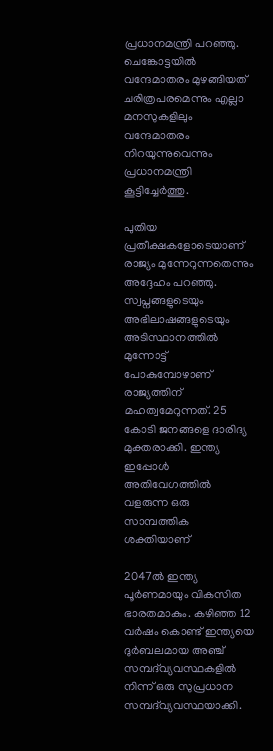പ്രധാനമന്ത്രി പറഞ്ഞു. ചെങ്കോട്ടയില്‍ വന്ദേമാതരം മുഴങ്ങിയത് ചരിത്രപരമെന്നും എല്ലാ മനസുകളിലും വന്ദേമാതരം നിറയുന്നുവെന്നും പ്രധാനമന്ത്രി കൂട്ടിച്ചേര്‍ത്തു.

പുതിയ പ്രതീക്ഷകളോടെയാണ് രാജ്യം മുന്നേറുന്നതെന്നും അദ്ദേഹം പറഞ്ഞു. സ്വപ്നങ്ങളുടെയും അഭിലാഷങ്ങളുടെയും അടിസ്ഥാനത്തില്‍ മുന്നോട്ട് പോകുമ്പോഴാണ് രാജ്യത്തിന് മഹത്വമേറുന്നത്. 25 കോടി ജനങ്ങളെ ദാരിദ്യ മുക്തരാക്കി. ഇന്ത്യ ഇപ്പോള്‍ അതിവേഗത്തില്‍ വളരുന്ന ഒരു സാമ്പത്തിക ശക്തിയാണ്

2047ല്‍ ഇന്ത്യ പൂര്‍ണമായും വികസിത ഭാരതമാകും. കഴിഞ്ഞ 12 വര്‍ഷം കൊണ്ട് ഇന്ത്യയെ ദുര്‍ബലമായ അഞ്ച് സമ്പദ്‌വ്യവസ്ഥകളില്‍ നിന്ന് ഒരു സുപ്രധാന സമ്പദ്‌വ്യവസ്ഥയാക്കി.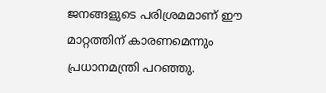ജനങ്ങളുടെ പരിശ്രമമാണ് ഈ മാറ്റത്തിന് കാരണമെന്നും പ്രധാനമന്ത്രി പറഞ്ഞു.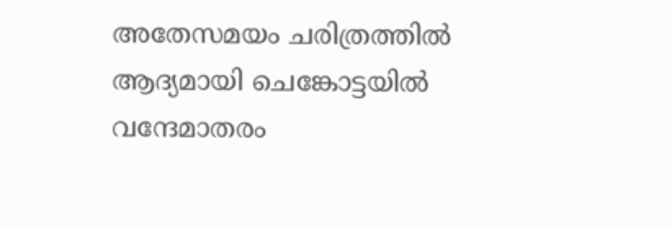അതേസമയം ചരിത്രത്തില്‍ ആദ്യമായി ചെങ്കോട്ടയില്‍ വന്ദേമാതരം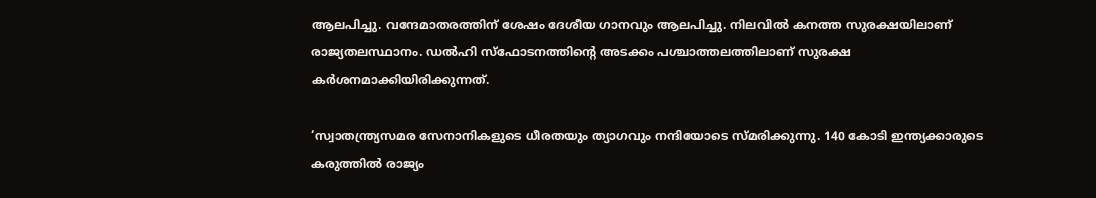ആലപിച്ചു. വന്ദേമാതരത്തിന് ശേഷം ദേശീയ ഗാനവും ആലപിച്ചു. നിലവില്‍ കനത്ത സുരക്ഷയിലാണ് രാജ്യതലസ്ഥാനം. ഡല്‍ഹി സ്‌ഫോടനത്തിന്റെ അടക്കം പശ്ചാത്തലത്തിലാണ് സുരക്ഷ കര്‍ശനമാക്കിയിരിക്കുന്നത്.

‘സ്വാതന്ത്ര്യസമര സേനാനികളുടെ ധീരതയും ത്യാഗവും നന്ദിയോടെ സ്മരിക്കുന്നു. 140 കോടി ഇന്ത്യക്കാരുടെ കരുത്തില്‍ രാജ്യം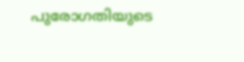പുരോഗതിയുടെ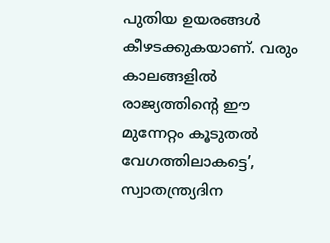പുതിയ ഉയരങ്ങള്‍ കീഴടക്കുകയാണ്. വരും കാലങ്ങളില്‍ രാജ്യത്തിന്റെ ഈ മുന്നേറ്റം കൂടുതല്‍ വേഗത്തിലാകട്ടെ’, സ്വാതന്ത്ര്യദിന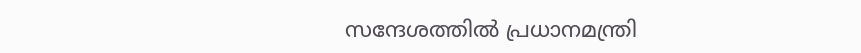സന്ദേശത്തില്‍ പ്രധാനമന്ത്രി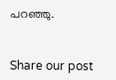പറഞ്ഞു.


Share our post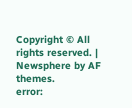Copyright © All rights reserved. | Newsphere by AF themes.
error: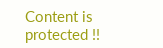Content is protected !!